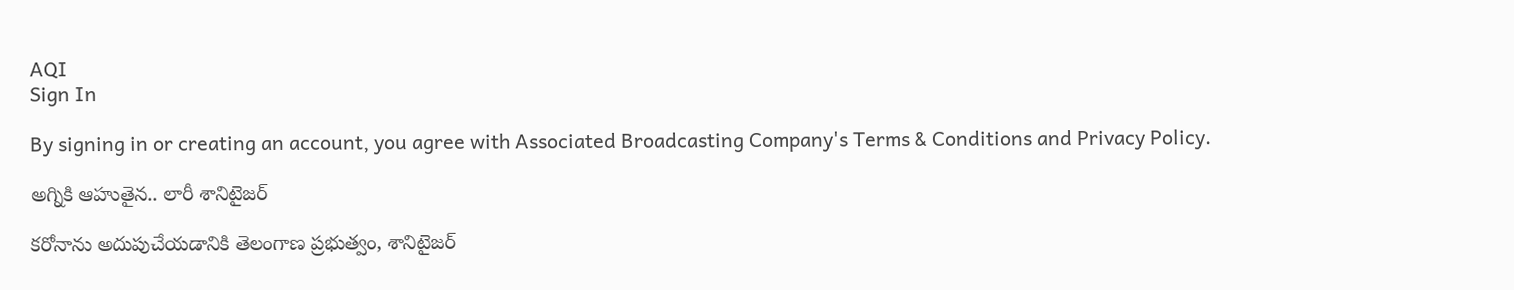AQI
Sign In

By signing in or creating an account, you agree with Associated Broadcasting Company's Terms & Conditions and Privacy Policy.

అగ్నికి ఆహుతైన.. లారీ శానిటైజర్

కరోనాను అదుపుచేయడానికి తెలంగాణ ప్రభుత్వం, శానిటైజర్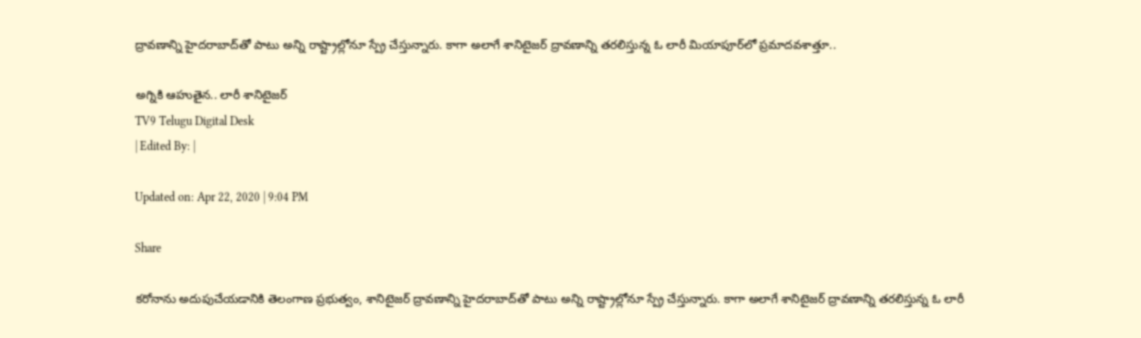ద్రావణాన్ని హైదరాబాద్‌తో పాటు అన్ని రాష్ట్రాల్లోనూ స్ప్రే చేస్తున్నారు. కాగా అలాగే శానిటైజర్‌ ద్రావణాన్ని తరలిస్తున్న ఓ లారీ మియాపూర్‌లో ప్రమాదవశాత్తూ..

అగ్నికి ఆహుతైన.. లారీ శానిటైజర్
TV9 Telugu Digital Desk
| Edited By: |

Updated on: Apr 22, 2020 | 9:04 PM

Share

కరోనాను అదుపుచేయడానికి తెలంగాణ ప్రభుత్వం, శానిటైజర్ ద్రావణాన్ని హైదరాబాద్‌తో పాటు అన్ని రాష్ట్రాల్లోనూ స్ప్రే చేస్తున్నారు. కాగా అలాగే శానిటైజర్‌ ద్రావణాన్ని తరలిస్తున్న ఓ లారీ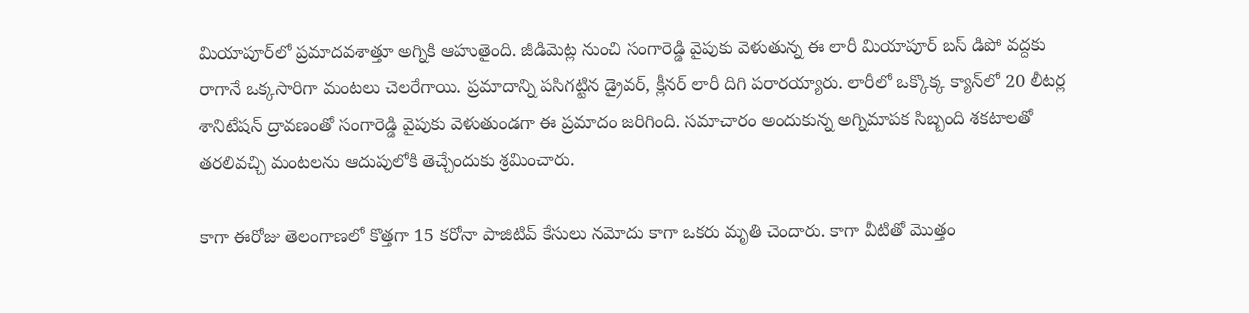మియాపూర్‌లో ప్రమాదవశాత్తూ అగ్నికి ఆహుతైంది. జీడిమెట్ల నుంచి సంగారెడ్డి వైపుకు వెళుతున్న ఈ లారీ మియాపూర్‌ బస్‌ డిపో వద్దకు రాగానే ఒక్కసారిగా మంటలు చెలరేగాయి. ప్రమాదాన్ని పసిగట్టిన డ్రైవర్, క్లీనర్ లారీ దిగి పరారయ్యారు. లారీలో ఒక్కొక్క క్యాన్‌లో 20 లీటర్ల శానిటేషన్ ద్రావణంతో సంగారెడ్డి వైపుకు వెళుతుండగా ఈ ప్రమాదం జరిగింది. సమాచారం అందుకున్న అగ్నిమాపక సిబ్బంది శకటాలతో తరలివచ్చి మంటలను ఆదుపులోకి తెచ్చేందుకు శ్రమించారు.

కాగా ఈరోజు తెలంగాణలో కొత్తగా 15 కరోనా పాజిటివ్ కేసులు నమోదు కాగా ఒకరు మృతి చెందారు. కాగా వీటితో మొత్తం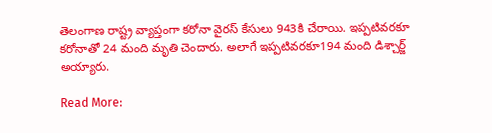తెలంగాణ రాష్ట్ర వ్యాప్తంగా కరోనా వైరస్ కేసులు 943కి చేరాయి. ఇప్పటివరకూ కరోనాతో 24 మంది మృతి చెందారు. అలాగే ఇప్పటివరకూ194 మంది డిశ్చార్జ్ అయ్యారు.

Read More: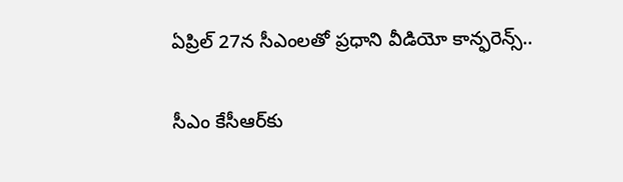ఏప్రిల్ 27న సీఎంలతో ప్రధాని వీడియో కాన్ఫరెన్స్..

సీఎం కేసీఆర్‌కు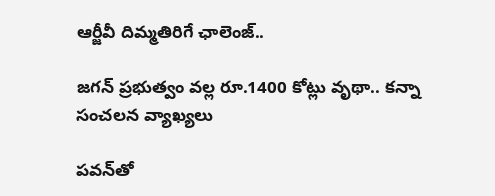ఆర్జీవీ దిమ్మతిరిగే ఛాలెంజ్..

జగన్ ప్రభుత్వం వల్ల రూ.1400 కోట్లు వృథా.. కన్నా సంచలన వ్యాఖ్యలు

పవన్‌తో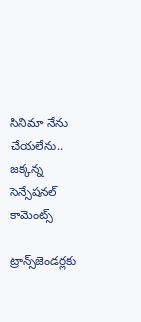సినిమా నేను చేయలేను.. జక్కన్న సెన్సేషనల్ కామెంట్స్

ట్రాన్స్‌జెండర్లకు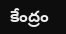కేంద్రం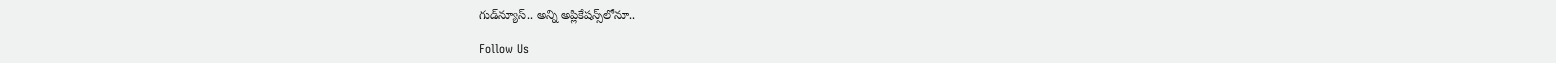గుడ్‌న్యూస్.. అన్ని అప్లికేషన్స్‌లోనూ..

Follow Us